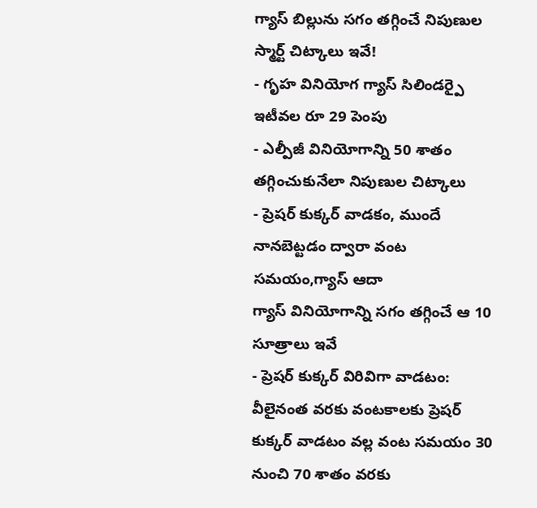గ్యాస్ బిల్లును సగం తగ్గించే నిపుణుల స్మార్ట్ చిట్కాలు ఇవే!
- గృహ వినియోగ గ్యాస్ సిలిండర్పై ఇటీవల రూ 29 పెంపు
- ఎల్పీజీ వినియోగాన్ని 50 శాతం తగ్గించుకునేలా నిపుణుల చిట్కాలు
- ప్రెషర్ కుక్కర్ వాడకం, ముందే నానబెట్టడం ద్వారా వంట సమయం,గ్యాస్ ఆదా
గ్యాస్ వినియోగాన్ని సగం తగ్గించే ఆ 10 సూత్రాలు ఇవే
- ప్రెషర్ కుక్కర్ విరివిగా వాడటం: వీలైనంత వరకు వంటకాలకు ప్రెషర్ కుక్కర్ వాడటం వల్ల వంట సమయం 30 నుంచి 70 శాతం వరకు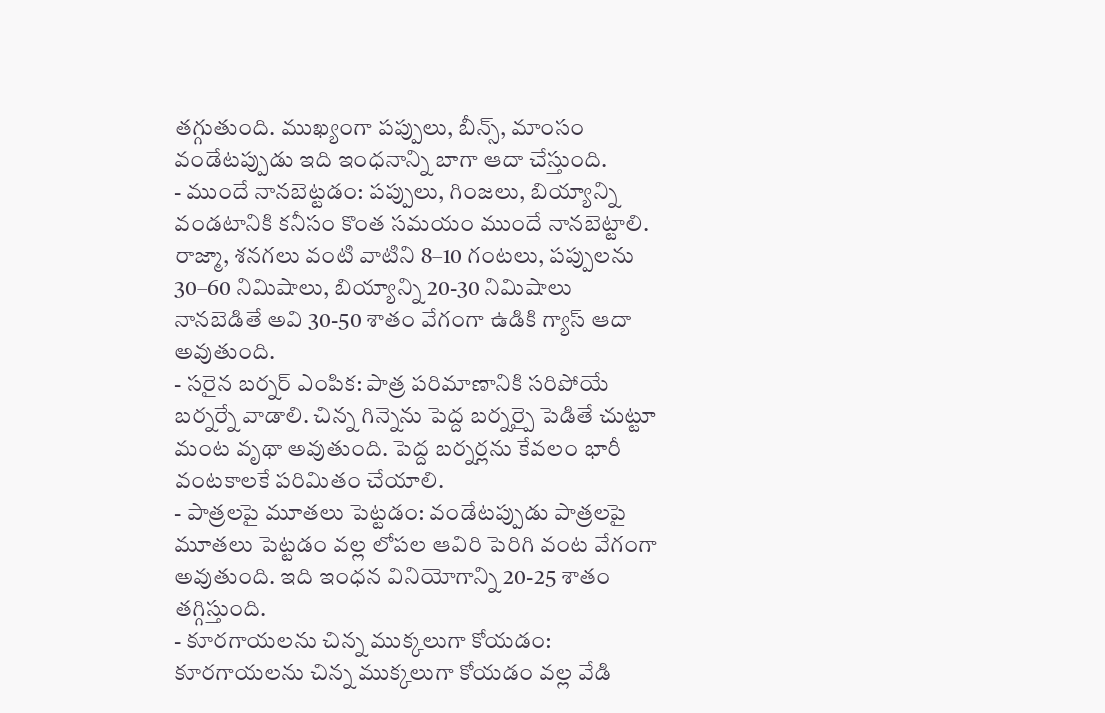తగ్గుతుంది. ముఖ్యంగా పప్పులు, బీన్స్, మాంసం వండేటప్పుడు ఇది ఇంధనాన్ని బాగా ఆదా చేస్తుంది.
- ముందే నానబెట్టడం: పప్పులు, గింజలు, బియ్యాన్ని వండటానికి కనీసం కొంత సమయం ముందే నానబెట్టాలి. రాజ్మా, శనగలు వంటి వాటిని 8–10 గంటలు, పప్పులను 30–60 నిమిషాలు, బియ్యాన్ని 20-30 నిమిషాలు నానబెడితే అవి 30-50 శాతం వేగంగా ఉడికి గ్యాస్ ఆదా అవుతుంది.
- సరైన బర్నర్ ఎంపిక: పాత్ర పరిమాణానికి సరిపోయే బర్నర్నే వాడాలి. చిన్న గిన్నెను పెద్ద బర్నర్పై పెడితే చుట్టూ మంట వృథా అవుతుంది. పెద్ద బర్నర్లను కేవలం భారీ వంటకాలకే పరిమితం చేయాలి.
- పాత్రలపై మూతలు పెట్టడం: వండేటప్పుడు పాత్రలపై మూతలు పెట్టడం వల్ల లోపల ఆవిరి పెరిగి వంట వేగంగా అవుతుంది. ఇది ఇంధన వినియోగాన్ని 20-25 శాతం తగ్గిస్తుంది.
- కూరగాయలను చిన్న ముక్కలుగా కోయడం: కూరగాయలను చిన్న ముక్కలుగా కోయడం వల్ల వేడి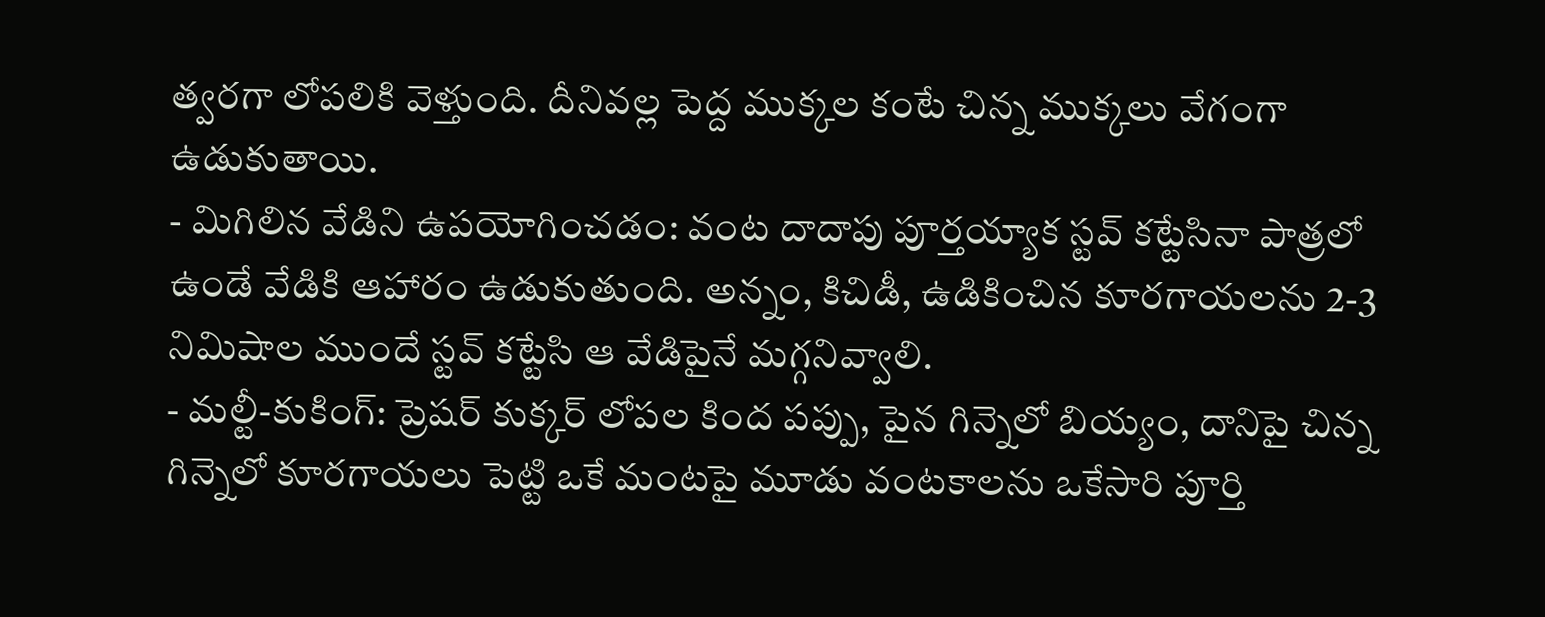త్వరగా లోపలికి వెళ్తుంది. దీనివల్ల పెద్ద ముక్కల కంటే చిన్న ముక్కలు వేగంగా ఉడుకుతాయి.
- మిగిలిన వేడిని ఉపయోగించడం: వంట దాదాపు పూర్తయ్యాక స్టవ్ కట్టేసినా పాత్రలో ఉండే వేడికి ఆహారం ఉడుకుతుంది. అన్నం, కిచిడీ, ఉడికించిన కూరగాయలను 2-3 నిమిషాల ముందే స్టవ్ కట్టేసి ఆ వేడిపైనే మగ్గనివ్వాలి.
- మల్టీ-కుకింగ్: ప్రెషర్ కుక్కర్ లోపల కింద పప్పు, పైన గిన్నెలో బియ్యం, దానిపై చిన్న గిన్నెలో కూరగాయలు పెట్టి ఒకే మంటపై మూడు వంటకాలను ఒకేసారి పూర్తి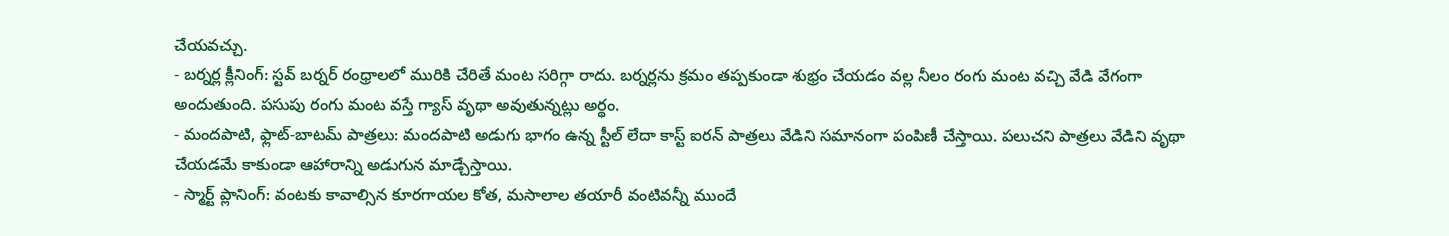చేయవచ్చు.
- బర్నర్ల క్లీనింగ్: స్టవ్ బర్నర్ రంధ్రాలలో మురికి చేరితే మంట సరిగ్గా రాదు. బర్నర్లను క్రమం తప్పకుండా శుభ్రం చేయడం వల్ల నీలం రంగు మంట వచ్చి వేడి వేగంగా అందుతుంది. పసుపు రంగు మంట వస్తే గ్యాస్ వృథా అవుతున్నట్లు అర్థం.
- మందపాటి, ఫ్లాట్-బాటమ్ పాత్రలు: మందపాటి అడుగు భాగం ఉన్న స్టీల్ లేదా కాస్ట్ ఐరన్ పాత్రలు వేడిని సమానంగా పంపిణీ చేస్తాయి. పలుచని పాత్రలు వేడిని వృథా చేయడమే కాకుండా ఆహారాన్ని అడుగున మాడ్చేస్తాయి.
- స్మార్ట్ ప్లానింగ్: వంటకు కావాల్సిన కూరగాయల కోత, మసాలాల తయారీ వంటివన్నీ ముందే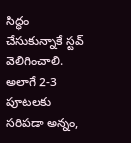సిద్ధం చేసుకున్నాకే స్టవ్ వెలిగించాలి. అలాగే 2-3 పూటలకు సరిపడా అన్నం,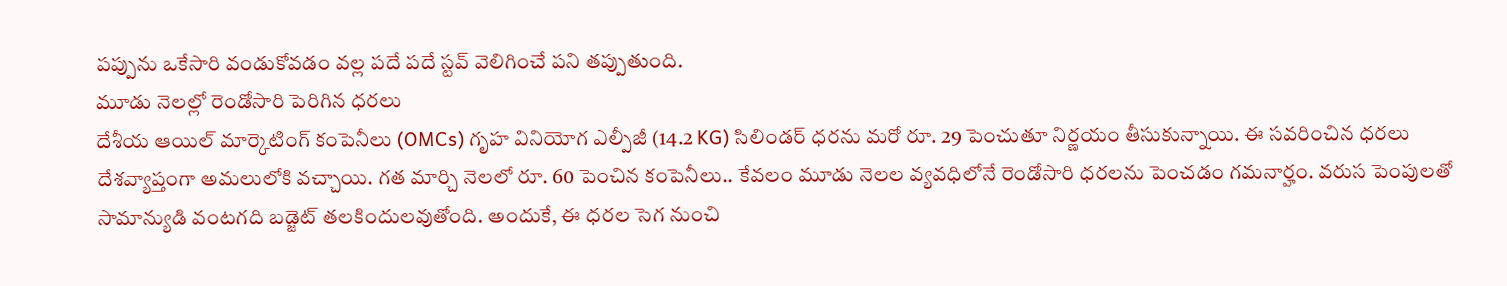పప్పును ఒకేసారి వండుకోవడం వల్ల పదే పదే స్టవ్ వెలిగించే పని తప్పుతుంది.
మూడు నెలల్లో రెండోసారి పెరిగిన ధరలు
దేశీయ ఆయిల్ మార్కెటింగ్ కంపెనీలు (OMCs) గృహ వినియోగ ఎల్పీజీ (14.2 KG) సిలిండర్ ధరను మరో రూ. 29 పెంచుతూ నిర్ణయం తీసుకున్నాయి. ఈ సవరించిన ధరలు దేశవ్యాప్తంగా అమలులోకి వచ్చాయి. గత మార్చి నెలలో రూ. 60 పెంచిన కంపెనీలు.. కేవలం మూడు నెలల వ్యవధిలోనే రెండోసారి ధరలను పెంచడం గమనార్హం. వరుస పెంపులతో సామాన్యుడి వంటగది బడ్జెట్ తలకిందులవుతోంది. అందుకే, ఈ ధరల సెగ నుంచి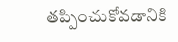తప్పించుకోవడానికి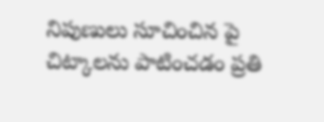నిపుణులు సూచించిన పై చిట్కాలను పాటించడం ప్రతి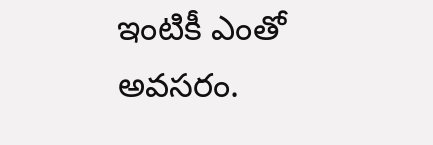ఇంటికీ ఎంతో అవసరం.